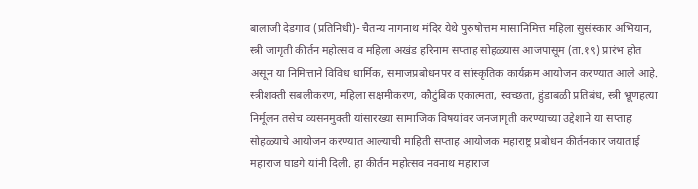बालाजी देडगाव (प्रतिनिधी)- चैतन्य नागनाथ मंदिर येथे पुरुषोत्तम मासानिमित्त महिला सुसंस्कार अभियान, स्त्री जागृती कीर्तन महोत्सव व महिला अखंड हरिनाम सप्ताह सोहळ्यास आजपासूम (ता.१९) प्रारंभ होत असून या निमित्ताने विविध धार्मिक, समाजप्रबोधनपर व सांस्कृतिक कार्यक्रम आयोजन करण्यात आले आहे. स्त्रीशक्ती सबलीकरण, महिला सक्षमीकरण, कौटुंबिक एकात्मता, स्वच्छता, हुंडाबळी प्रतिबंध, स्त्री भ्रूणहत्या निर्मूलन तसेच व्यसनमुक्ती यांसारख्या सामाजिक विषयांवर जनजागृती करण्याच्या उद्देशाने या सप्ताह सोहळ्याचे आयोजन करण्यात आल्याची माहिती सप्ताह आयोजक महाराष्ट्र प्रबोधन कीर्तनकार जयाताई महाराज घाडगे यांनी दिली. हा कीर्तन महोत्सव नवनाथ महाराज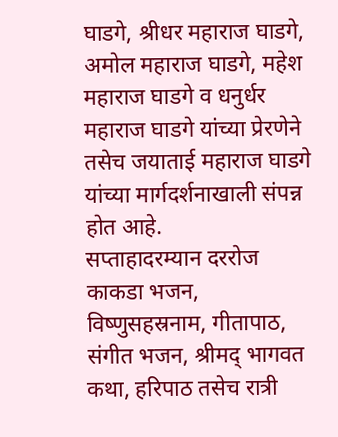घाडगे, श्रीधर महाराज घाडगे, अमोल महाराज घाडगे, महेश महाराज घाडगे व धनुर्धर महाराज घाडगे यांच्या प्रेरणेने तसेच जयाताई महाराज घाडगे यांच्या मार्गदर्शनाखाली संपन्न होत आहे.
सप्ताहादरम्यान दररोज काकडा भजन, विष्णुसहस्रनाम, गीतापाठ, संगीत भजन, श्रीमद् भागवत कथा, हरिपाठ तसेच रात्री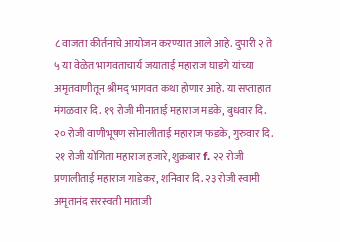८ वाजता कीर्तनाचे आयोजन करण्यात आले आहे. दुपारी २ ते ५ या वेळेत भागवताचार्य जयाताई महाराज घाडगे यांच्या अमृतवाणीतून श्रीमद् भागवत कथा होणार आहे. या सप्ताहात मंगळवार दि. १९ रोजी मीनाताई महाराज मडके, बुधवार दि. २० रोजी वाणीभूषण सोनालीताई महाराज फडके, गुरुवार दि. २१ रोजी योगिता महाराज हजारे, शुक्रबार f. २२ रोजी प्रणालीताई महाराज गाडेकर, शनिवार दि. २३ रोजी स्वामी अमृतानंद सरस्वती माताजी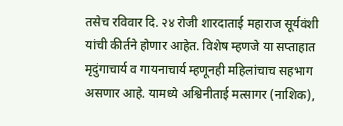तसेच रविवार दि. २४ रोजी शारदाताई महाराज सूर्यवंशी यांची कीर्तने होणार आहेत. विशेष म्हणजे या सप्ताहात मृदुंगाचार्य व गायनाचार्य म्हणूनही महिलांचाच सहभाग असणार आहे. यामध्ये अश्विनीताई मत्सागर (नाशिक),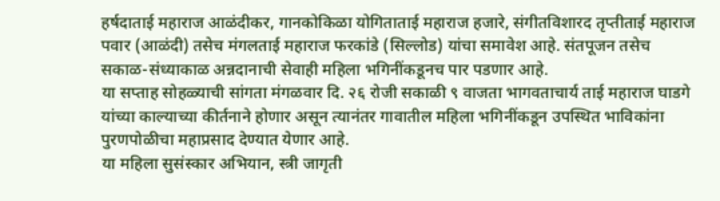हर्षदाताई महाराज आळंदीकर, गानकोकिळा योगिताताई महाराज हजारे, संगीतविशारद तृप्तीताई महाराज पवार (आळंदी) तसेच मंगलताई महाराज फरकांडे (सिल्लोड) यांचा समावेश आहे. संतपूजन तसेच सकाळ-संध्याकाळ अन्नदानाची सेवाही महिला भगिनींकडूनच पार पडणार आहे.
या सप्ताह सोहळ्याची सांगता मंगळवार दि. २६ रोजी सकाळी ९ वाजता भागवताचार्य ताई महाराज घाडगे यांच्या काल्याच्या कीर्तनाने होणार असून त्यानंतर गावातील महिला भगिनींकडून उपस्थित भाविकांना पुरणपोळीचा महाप्रसाद देण्यात येणार आहे.
या महिला सुसंस्कार अभियान, स्त्री जागृती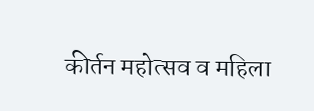कीर्तन महोत्सव व महिला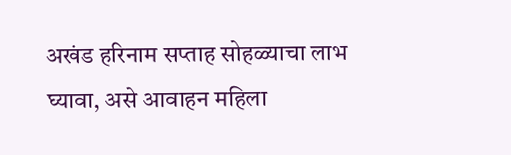अखंड हरिनाम सप्ताह सोहळ्याचा लाभ घ्यावा, असे आवाहन महिला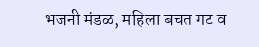भजनी मंडळ, महिला बचत गट व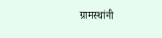ग्रामस्थांनी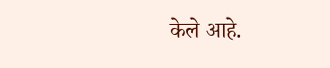केले आहे.